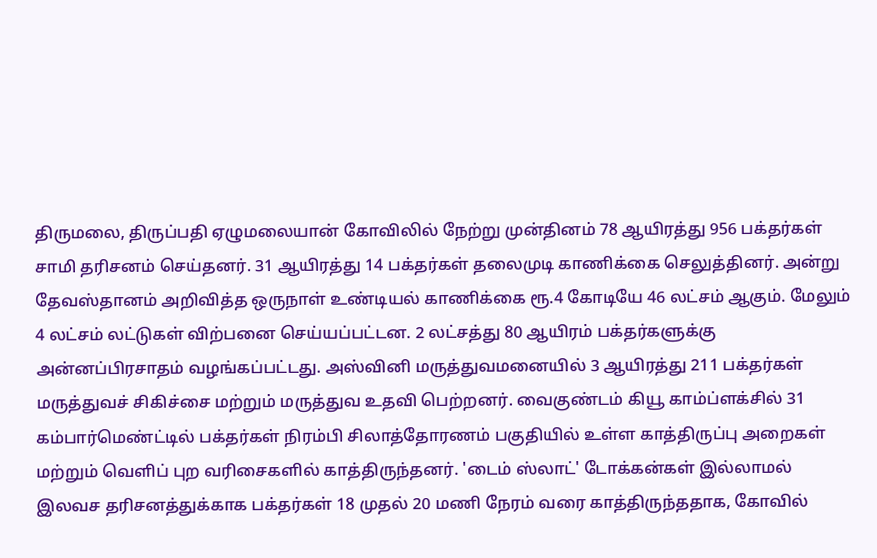திருமலை, திருப்பதி ஏழுமலையான் கோவிலில் நேற்று முன்தினம் 78 ஆயிரத்து 956 பக்தர்கள் சாமி தரிசனம் செய்தனர். 31 ஆயிரத்து 14 பக்தர்கள் தலைமுடி காணிக்கை செலுத்தினர். அன்று தேவஸ்தானம் அறிவித்த ஒருநாள் உண்டியல் காணிக்கை ரூ.4 கோடியே 46 லட்சம் ஆகும். மேலும் 4 லட்சம் லட்டுகள் விற்பனை செய்யப்பட்டன. 2 லட்சத்து 80 ஆயிரம் பக்தர்களுக்கு அன்னப்பிரசாதம் வழங்கப்பட்டது. அஸ்வினி மருத்துவமனையில் 3 ஆயிரத்து 211 பக்தர்கள் மருத்துவச் சிகிச்சை மற்றும் மருத்துவ உதவி பெற்றனர். வைகுண்டம் கியூ காம்ப்ளக்சில் 31 கம்பார்மெண்ட்டில் பக்தர்கள் நிரம்பி சிலாத்தோரணம் பகுதியில் உள்ள காத்திருப்பு அறைகள் மற்றும் வெளிப் புற வரிசைகளில் காத்திருந்தனர். 'டைம் ஸ்லாட்' டோக்கன்கள் இல்லாமல் இலவச தரிசனத்துக்காக பக்தர்கள் 18 முதல் 20 மணி நேரம் வரை காத்திருந்ததாக, கோவில்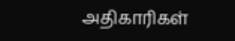அதிகாரிகள்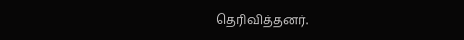தெரிவித்தனர்.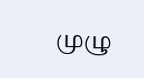முழு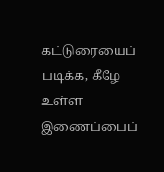கட்டுரையைப் படிக்க, கீழே உள்ள இணைப்பைப்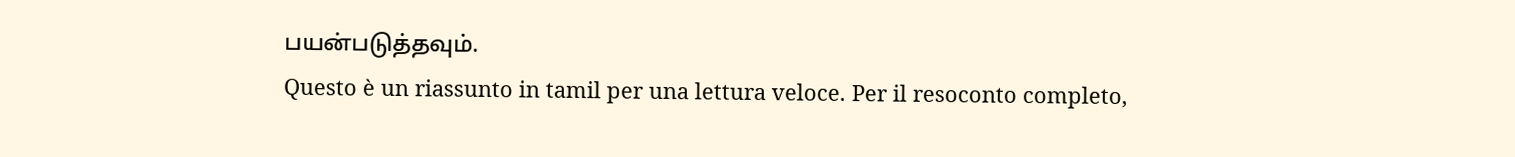பயன்படுத்தவும்.
Questo è un riassunto in tamil per una lettura veloce. Per il resoconto completo,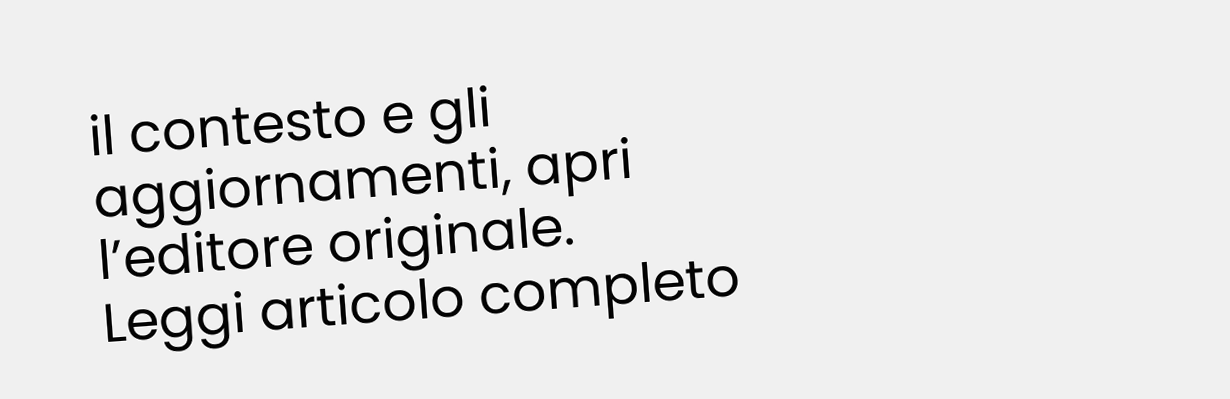il contesto e gli aggiornamenti, apri l’editore originale.
Leggi articolo completo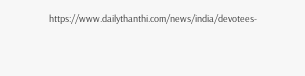https://www.dailythanthi.com/news/india/devotees-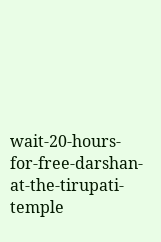wait-20-hours-for-free-darshan-at-the-tirupati-temple